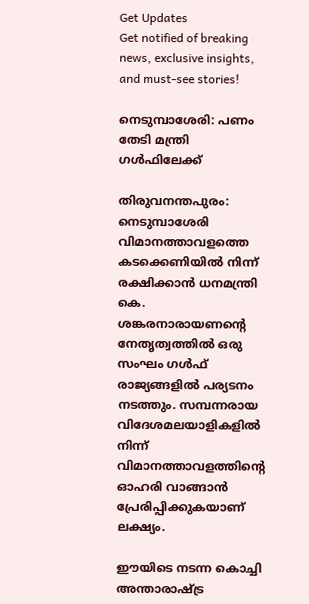Get Updates
Get notified of breaking news, exclusive insights, and must-see stories!

നെടുമ്പാശേരി: പണം തേടി മന്ത്രി ഗള്‍ഫിലേക്ക്

തിരുവനന്തപുരം: നെടുമ്പാശേരി വിമാനത്താവളത്തെ കടക്കെണിയില്‍ നിന്ന് രക്ഷിക്കാന്‍ ധനമന്ത്രി കെ. ശങ്കരനാരായണന്റെ നേതൃത്വത്തില്‍ ഒരു സംഘം ഗള്‍ഫ് രാജ്യങ്ങളില്‍ പര്യടനം നടത്തും. സമ്പന്നരായ വിദേശമലയാളികളില്‍ നിന്ന് വിമാനത്താവളത്തിന്റെ ഓഹരി വാങ്ങാന്‍ പ്രേരിപ്പിക്കുകയാണ് ലക്ഷ്യം.

ഈയിടെ നടന്ന കൊച്ചി അന്താരാഷ്ട്ര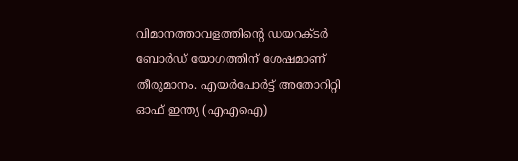വിമാനത്താവളത്തിന്റെ ഡയറക്ടര്‍ ബോര്‍ഡ് യോഗത്തിന് ശേഷമാണ് തീരുമാനം. എയര്‍പോര്‍ട്ട് അതോറിറ്റി ഓഫ് ഇന്ത്യ (എഎഐ)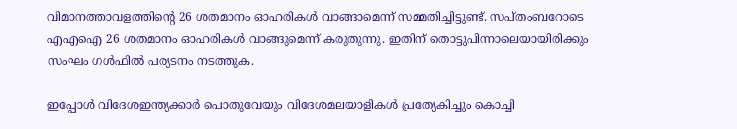വിമാനത്താവളത്തിന്റെ 26 ശതമാനം ഓഹരികള്‍ വാങ്ങാമെന്ന് സമ്മതിച്ചിട്ടുണ്ട്. സപ്തംബറോടെ എഎഐ 26 ശതമാനം ഓഹരികള്‍ വാങ്ങുമെന്ന് കരുതുന്നു. ഇതിന് തൊട്ടുപിന്നാലെയായിരിക്കും സംഘം ഗള്‍ഫില്‍ പര്യടനം നടത്തുക.

ഇപ്പോള്‍ വിദേശഇന്ത്യക്കാര്‍ പൊതുവേയും വിദേശമലയാളികള്‍ പ്രത്യേകിച്ചും കൊച്ചി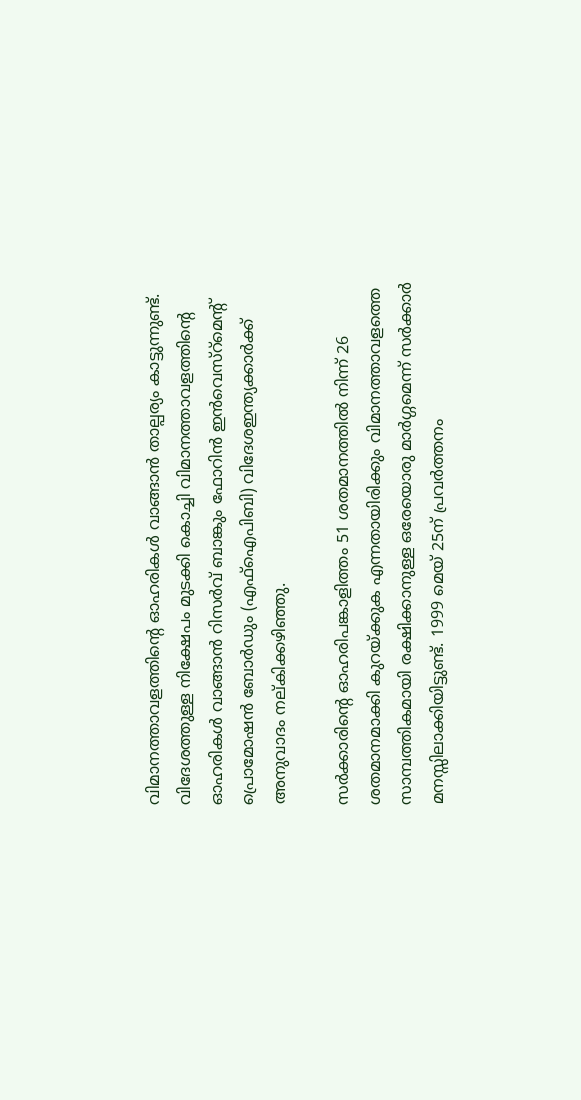വിമാനത്താവളത്തിന്റെ ഓഹരികള്‍ വാങ്ങാന്‍ താല്പര്യം കാട്ടുന്നുണ്ട്. വിദേശത്തുള്ള നിക്ഷേപം മുടക്കി കൊച്ചി വിമാനത്താവളത്തിന്റെ ഓഹരികള്‍ വാങ്ങാന്‍ റിസര്‍വ് ബാങ്കും ഫോറിന്‍ ഇന്‍വെസ്റ്മെന്റ് പ്രൊമോഷന്‍ ബോര്‍ഡും (എഫ്ഐപിബി) വിദേശഇന്ത്യക്കാര്‍ക്ക് അനുവാദം നല്കിക്കഴിഞ്ഞു.

സര്‍ക്കാരിന്റെ ഓഹരിപങ്കാളിത്തം 51 ശതമാനത്തില്‍ നിന്ന് 26 ശതമാനമാക്കി കുറയ്ക്കുക എന്നതായിരിക്കും വിമാനത്താവളത്തെ സാമ്പത്തികമായി രക്ഷിക്കാനുള്ള ഒരേയൊരു മാര്‍ഗ്ഗമെന്ന് സര്‍ക്കാര്‍ മനസ്സിലാക്കിയിട്ടുണ്ട്. 1999 മെയ് 25ന് പ്രവര്‍ത്തനം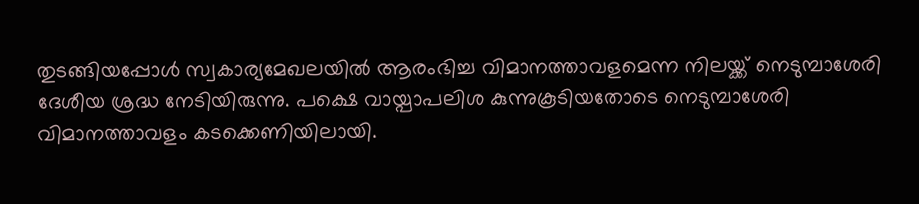തുടങ്ങിയപ്പോള്‍ സ്വകാര്യമേഖലയില്‍ ആരംഭിച്ച വിമാനത്താവളമെന്ന നിലയ്ക്ക് നെടുമ്പാശേരി ദേശീയ ശ്രദ്ധ നേടിയിരുന്നു. പക്ഷെ വായ്പാപലിശ കുന്നുകൂടിയതോടെ നെടുമ്പാശേരി വിമാനത്താവളം കടക്കെണിയിലായി.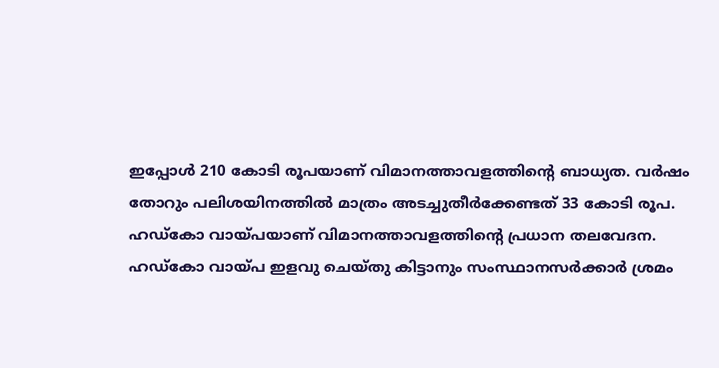ഇപ്പോള്‍ 210 കോടി രൂപയാണ് വിമാനത്താവളത്തിന്റെ ബാധ്യത. വര്‍ഷം തോറും പലിശയിനത്തില്‍ മാത്രം അടച്ചുതീര്‍ക്കേണ്ടത് 33 കോടി രൂപ. ഹഡ്കോ വായ്പയാണ് വിമാനത്താവളത്തിന്റെ പ്രധാന തലവേദന. ഹഡ്കോ വായ്പ ഇളവു ചെയ്തു കിട്ടാനും സംസ്ഥാനസര്‍ക്കാര്‍ ശ്രമം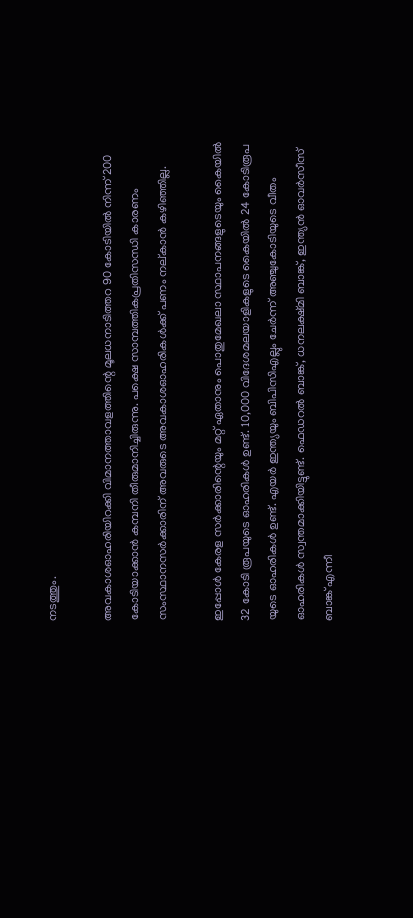നടത്തും.

അവകാശഓഹരിയിറക്കി വിമാനത്താവളത്തിന്റെ മൂലധനാടിത്തറ 90 കോടിയില്‍ നിന്ന് 200 കോടിയാക്കാന്‍ കമ്പനി തീരുമാനിച്ചിരുന്നു. പക്ഷെ സാമ്പത്തികപ്രതിസന്ധി കാരണം സംസ്ഥാനസര്‍ക്കാരിന് അവരുടെ അവകാശഓഹരികള്‍ക്ക് പണം നല്കാന്‍ കഴിഞ്ഞില്ല.

ഇപ്പോള്‍ കേരള സര്‍ക്കാരിന്റെയും മറ്റ് ഏതാനും പൊതുമേഖലാ സ്ഥാപനങ്ങളുടെയും കൈയില്‍ 32 കോടി രൂപയുടെ ഓഹരികള്‍ ഉണ്ട്. 10,000 വിദേശമലയാളികളുടെ കൈയില്‍ 24 കോടിരൂപ യുടെ ഓഹരികള്‍ ഉണ്ട്. എയര്‍ ഇന്ത്യയും ബിപിസിഎല്ലും ചേര്‍ന്ന് അഞ്ചുകോടിയുടെ വീതം ഓഹരികള്‍ സ്വന്തമാക്കിയിട്ടുണ്ട്. ഫെഡറല്‍ ബാങ്ക്, ധനലക്ഷ്മി ബാങ്ക്, ഇന്ത്യന്‍ ഓവര്‍സീസ് ബാങ്ക് എന്നീ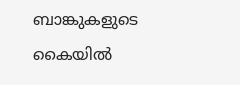ബാങ്കുകളുടെ കൈയില്‍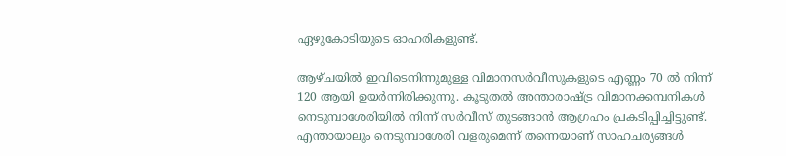ഏഴുകോടിയുടെ ഓഹരികളുണ്ട്.

ആഴ്ചയില്‍ ഇവിടെനിന്നുമുള്ള വിമാനസര്‍വീസുകളുടെ എണ്ണം 70 ല്‍ നിന്ന് 120 ആയി ഉയര്‍ന്നിരിക്കുന്നു. കൂടുതല്‍ അന്താരാഷ്ട്ര വിമാനക്കമ്പനികള്‍ നെടുമ്പാശേരിയില്‍ നിന്ന് സര്‍വീസ് തുടങ്ങാന്‍ ആഗ്രഹം പ്രകടിപ്പിച്ചിട്ടുണ്ട്. എന്തായാലും നെടുമ്പാശേരി വളരുമെന്ന് തന്നെയാണ് സാഹചര്യങ്ങള്‍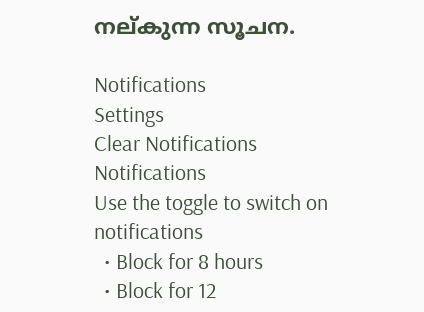നല്കുന്ന സൂചന.

Notifications
Settings
Clear Notifications
Notifications
Use the toggle to switch on notifications
  • Block for 8 hours
  • Block for 12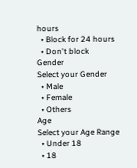hours
  • Block for 24 hours
  • Don't block
Gender
Select your Gender
  • Male
  • Female
  • Others
Age
Select your Age Range
  • Under 18
  • 18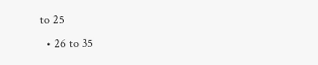to 25
  • 26 to 35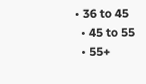• 36 to 45
  • 45 to 55
  • 55+